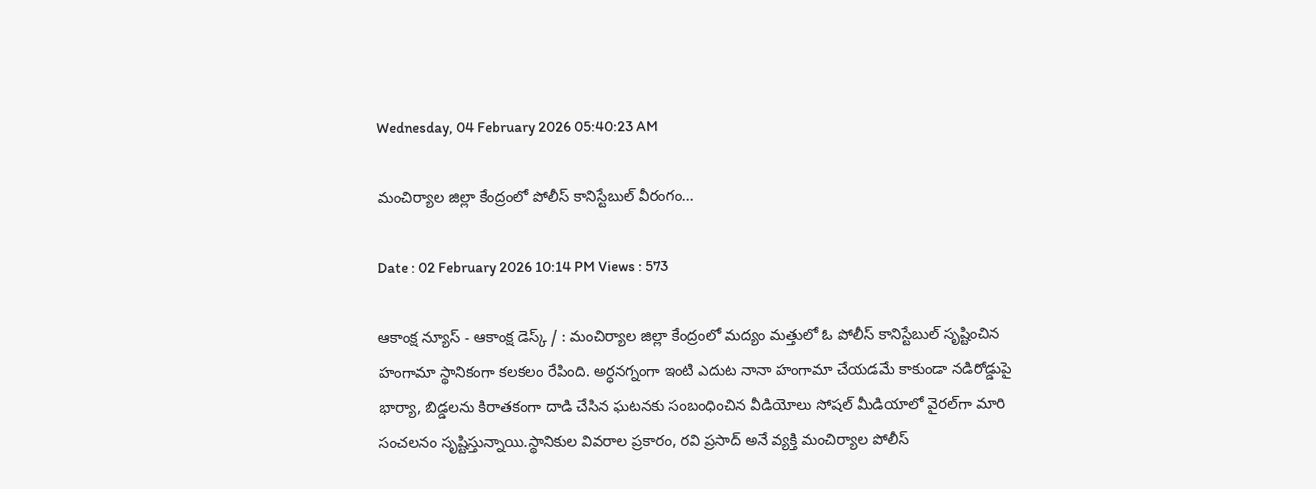Wednesday, 04 February 2026 05:40:23 AM

మంచిర్యాల జిల్లా కేంద్రంలో పోలీస్ కానిస్టేబుల్ వీరంగం...

Date : 02 February 2026 10:14 PM Views : 573

ఆకాంక్ష న్యూస్ - ఆకాంక్ష డెస్క్ / : మంచిర్యాల జిల్లా కేంద్రంలో మద్యం మత్తులో ఓ పోలీస్ కానిస్టేబుల్ సృష్టించిన హంగామా స్థానికంగా కలకలం రేపింది. అర్ధనగ్నంగా ఇంటి ఎదుట నానా హంగామా చేయడమే కాకుండా నడిరోడ్డుపై భార్యా, బిడ్డలను కిరాతకంగా దాడి చేసిన ఘటనకు సంబంధించిన వీడియోలు సోషల్ మీడియాలో వైరల్‌గా మారి సంచలనం సృష్టిస్తున్నాయి.స్థానికుల వివరాల ప్రకారం, రవి ప్రసాద్ అనే వ్యక్తి మంచిర్యాల పోలీస్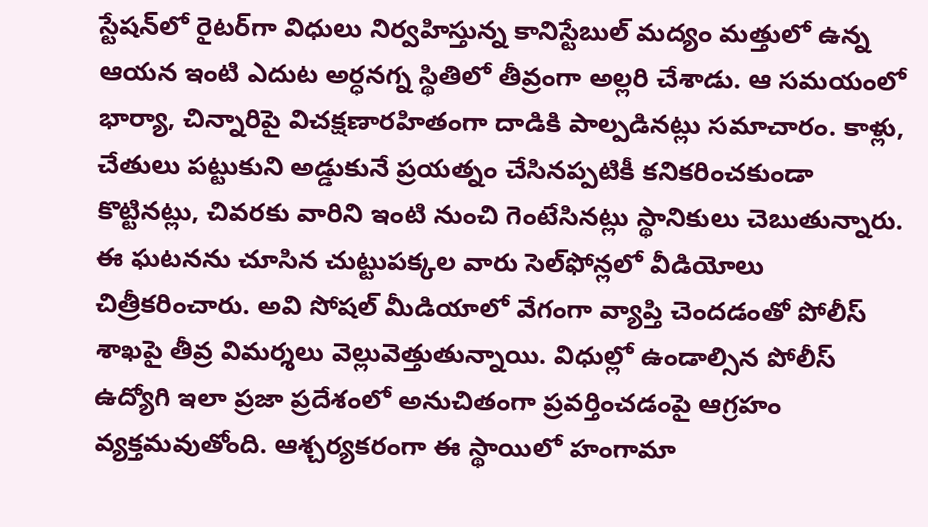స్టేషన్‌లో రైటర్‌గా విధులు నిర్వహిస్తున్న కానిస్టేబుల్ మద్యం మత్తులో ఉన్న ఆయన ఇంటి ఎదుట అర్ధనగ్న స్థితిలో తీవ్రంగా అల్లరి చేశాడు. ఆ సమయంలో భార్యా, చిన్నారిపై విచక్షణారహితంగా దాడికి పాల్పడినట్లు సమాచారం. కాళ్లు, చేతులు పట్టుకుని అడ్డుకునే ప్రయత్నం చేసినప్పటికీ కనికరించకుండా కొట్టినట్లు, చివరకు వారిని ఇంటి నుంచి గెంటేసినట్లు స్థానికులు చెబుతున్నారు. ఈ ఘటనను చూసిన చుట్టుపక్కల వారు సెల్‌ఫోన్లలో వీడియోలు చిత్రీకరించారు. అవి సోషల్ మీడియాలో వేగంగా వ్యాప్తి చెందడంతో పోలీస్ శాఖపై తీవ్ర విమర్శలు వెల్లువెత్తుతున్నాయి. విధుల్లో ఉండాల్సిన పోలీస్ ఉద్యోగి ఇలా ప్రజా ప్రదేశంలో అనుచితంగా ప్రవర్తించడంపై ఆగ్రహం వ్యక్తమవుతోంది. ఆశ్చర్యకరంగా ఈ స్థాయిలో హంగామా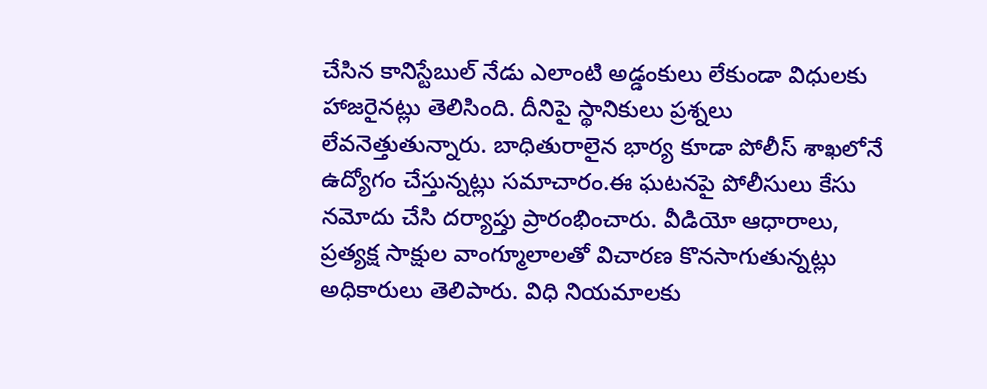చేసిన కానిస్టేబుల్ నేడు ఎలాంటి అడ్డంకులు లేకుండా విధులకు హాజరైనట్లు తెలిసింది. దీనిపై స్థానికులు ప్రశ్నలు లేవనెత్తుతున్నారు. బాధితురాలైన భార్య కూడా పోలీస్ శాఖలోనే ఉద్యోగం చేస్తున్నట్లు సమాచారం.ఈ ఘటనపై పోలీసులు కేసు నమోదు చేసి దర్యాప్తు ప్రారంభించారు. వీడియో ఆధారాలు, ప్రత్యక్ష సాక్షుల వాంగ్మూలాలతో విచారణ కొనసాగుతున్నట్లు అధికారులు తెలిపారు. విధి నియమాలకు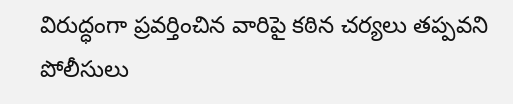విరుద్ధంగా ప్రవర్తించిన వారిపై కఠిన చర్యలు తప్పవని పోలీసులు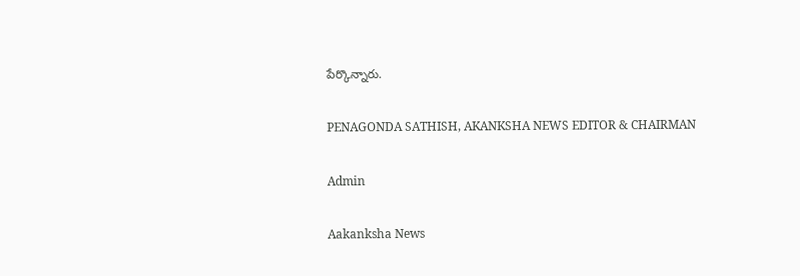పేర్కొన్నారు.

PENAGONDA SATHISH, AKANKSHA NEWS EDITOR & CHAIRMAN

Admin

Aakanksha News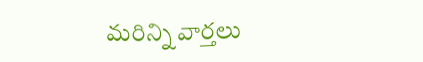మరిన్ని వార్తలు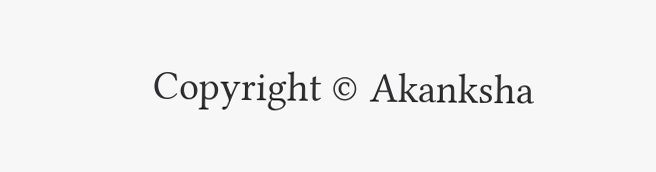Copyright © Akanksha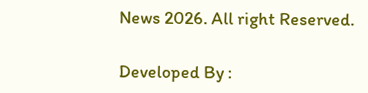News 2026. All right Reserved.

Developed By :